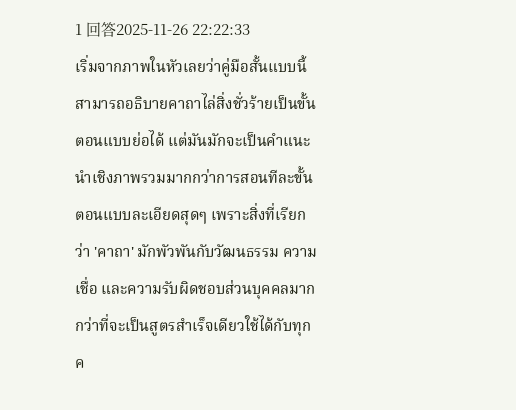1 回答2025-11-26 22:22:33
เริ่มจากภาพในหัวเลยว่าคู่มือสั้นแบบนี้สามารถอธิบายคาถาไล่สิ่งชั่วร้ายเป็นขั้นตอนแบบย่อได้ แต่มันมักจะเป็นคำแนะนำเชิงภาพรวมมากกว่าการสอนทีละขั้นตอนแบบละเอียดสุดๆ เพราะสิ่งที่เรียกว่า 'คาถา' มักพัวพันกับวัฒนธรรม ความเชื่อ และความรับผิดชอบส่วนบุคคลมากกว่าที่จะเป็นสูตรสำเร็จเดียวใช้ได้กับทุกค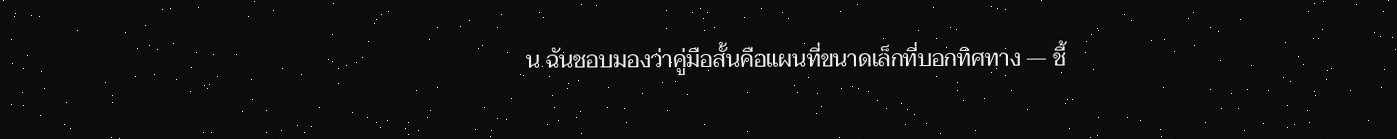น ฉันชอบมองว่าคู่มือสั้นคือแผนที่ขนาดเล็กที่บอกทิศทาง — ชี้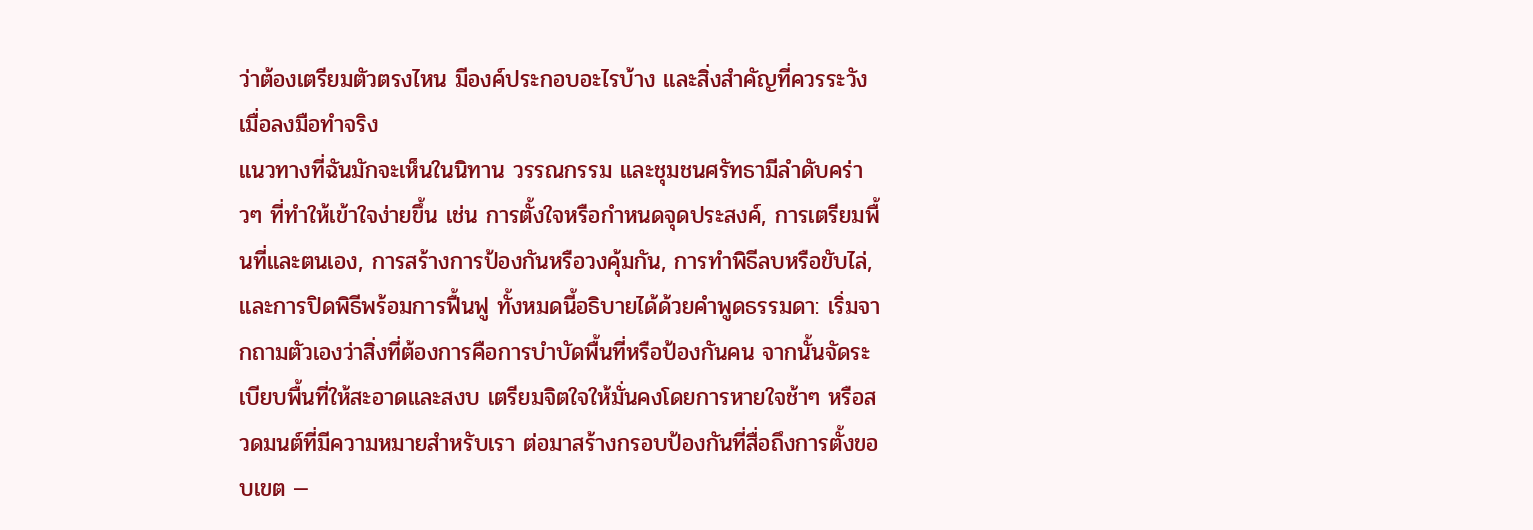ว่าต้องเตรียมตัวตรงไหน มีองค์ประกอบอะไรบ้าง และสิ่งสำคัญที่ควรระวังเมื่อลงมือทำจริง
แนวทางที่ฉันมักจะเห็นในนิทาน วรรณกรรม และชุมชนศรัทธามีลำดับคร่าวๆ ที่ทำให้เข้าใจง่ายขึ้น เช่น การตั้งใจหรือกำหนดจุดประสงค์, การเตรียมพื้นที่และตนเอง, การสร้างการป้องกันหรือวงคุ้มกัน, การทำพิธีลบหรือขับไล่, และการปิดพิธีพร้อมการฟื้นฟู ทั้งหมดนี้อธิบายได้ด้วยคำพูดธรรมดา: เริ่มจากถามตัวเองว่าสิ่งที่ต้องการคือการบำบัดพื้นที่หรือป้องกันคน จากนั้นจัดระเบียบพื้นที่ให้สะอาดและสงบ เตรียมจิตใจให้มั่นคงโดยการหายใจช้าๆ หรือสวดมนต์ที่มีความหมายสำหรับเรา ต่อมาสร้างกรอบป้องกันที่สื่อถึงการตั้งขอบเขต —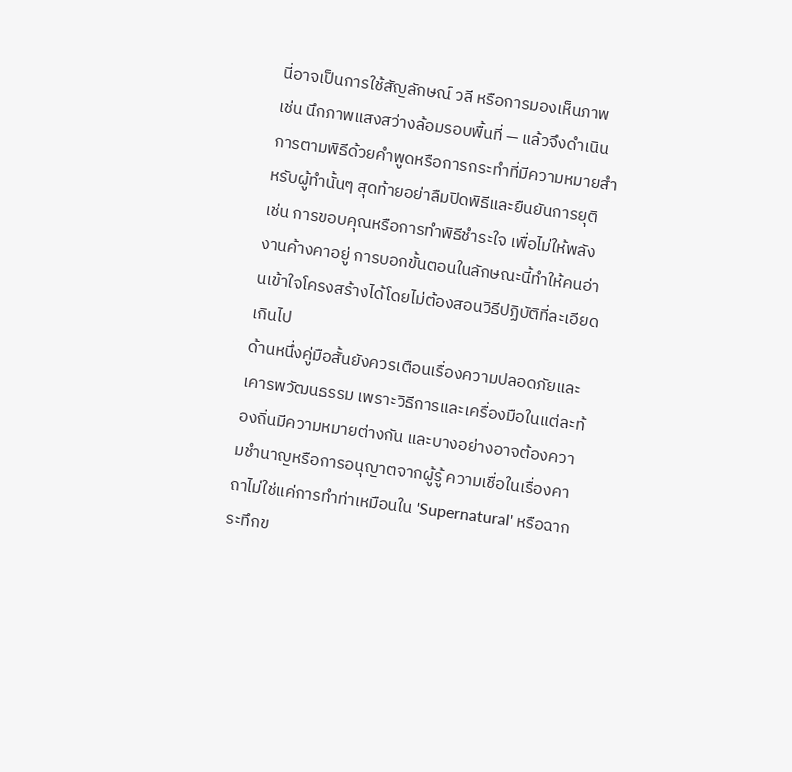นี่อาจเป็นการใช้สัญลักษณ์ วลี หรือการมองเห็นภาพ เช่น นึกภาพแสงสว่างล้อมรอบพื้นที่ — แล้วจึงดำเนินการตามพิธีด้วยคำพูดหรือการกระทำที่มีความหมายสำหรับผู้ทำนั้นๆ สุดท้ายอย่าลืมปิดพิธีและยืนยันการยุติ เช่น การขอบคุณหรือการทำพิธีชำระใจ เพื่อไม่ให้พลังงานค้างคาอยู่ การบอกขั้นตอนในลักษณะนี้ทำให้คนอ่านเข้าใจโครงสร้างได้โดยไม่ต้องสอนวิธีปฏิบัติที่ละเอียดเกินไป
ด้านหนึ่งคู่มือสั้นยังควรเตือนเรื่องความปลอดภัยและเคารพวัฒนธรรม เพราะวิธีการและเครื่องมือในแต่ละท้องถิ่นมีความหมายต่างกัน และบางอย่างอาจต้องความชำนาญหรือการอนุญาตจากผู้รู้ ความเชื่อในเรื่องคาถาไม่ใช่แค่การทำท่าเหมือนใน 'Supernatural' หรือฉากระทึกข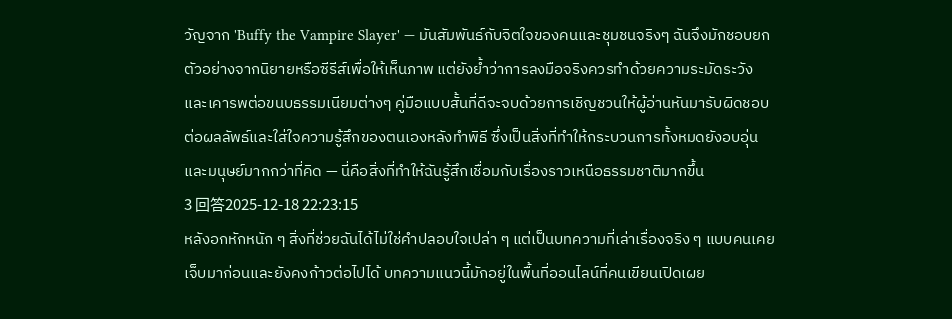วัญจาก 'Buffy the Vampire Slayer' — มันสัมพันธ์กับจิตใจของคนและชุมชนจริงๆ ฉันจึงมักชอบยกตัวอย่างจากนิยายหรือซีรีส์เพื่อให้เห็นภาพ แต่ยังย้ำว่าการลงมือจริงควรทำด้วยความระมัดระวังและเคารพต่อขนบธรรมเนียมต่างๆ คู่มือแบบสั้นที่ดีจะจบด้วยการเชิญชวนให้ผู้อ่านหันมารับผิดชอบต่อผลลัพธ์และใส่ใจความรู้สึกของตนเองหลังทำพิธี ซึ่งเป็นสิ่งที่ทำให้กระบวนการทั้งหมดยังอบอุ่นและมนุษย์มากกว่าที่คิด — นี่คือสิ่งที่ทำให้ฉันรู้สึกเชื่อมกับเรื่องราวเหนือธรรมชาติมากขึ้น
3 回答2025-12-18 22:23:15
หลังอกหักหนัก ๆ สิ่งที่ช่วยฉันได้ไม่ใช่คำปลอบใจเปล่า ๆ แต่เป็นบทความที่เล่าเรื่องจริง ๆ แบบคนเคยเจ็บมาก่อนและยังคงก้าวต่อไปได้ บทความแนวนี้มักอยู่ในพื้นที่ออนไลน์ที่คนเขียนเปิดเผย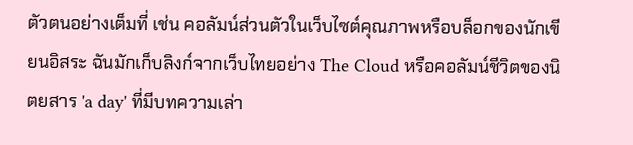ตัวตนอย่างเต็มที่ เช่น คอลัมน์ส่วนตัวในเว็บไซต์คุณภาพหรือบล็อกของนักเขียนอิสระ ฉันมักเก็บลิงก์จากเว็บไทยอย่าง The Cloud หรือคอลัมน์ชีวิตของนิตยสาร 'a day' ที่มีบทความเล่า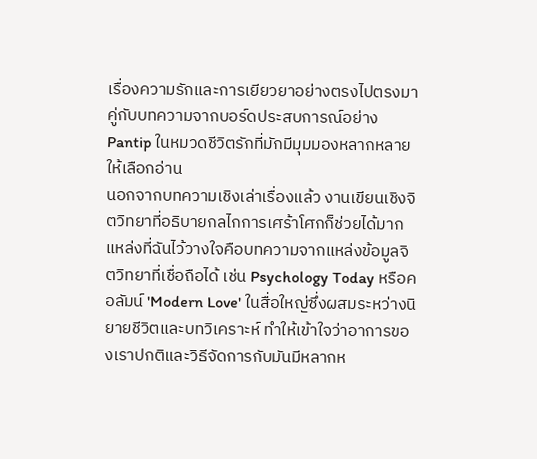เรื่องความรักและการเยียวยาอย่างตรงไปตรงมา คู่กับบทความจากบอร์ดประสบการณ์อย่าง Pantip ในหมวดชีวิตรักที่มักมีมุมมองหลากหลายให้เลือกอ่าน
นอกจากบทความเชิงเล่าเรื่องแล้ว งานเขียนเชิงจิตวิทยาที่อธิบายกลไกการเศร้าโศกก็ช่วยได้มาก แหล่งที่ฉันไว้วางใจคือบทความจากแหล่งข้อมูลจิตวิทยาที่เชื่อถือได้ เช่น Psychology Today หรือคอลัมน์ 'Modern Love' ในสื่อใหญ่ซึ่งผสมระหว่างนิยายชีวิตและบทวิเคราะห์ ทำให้เข้าใจว่าอาการของเราปกติและวิธีจัดการกับมันมีหลากห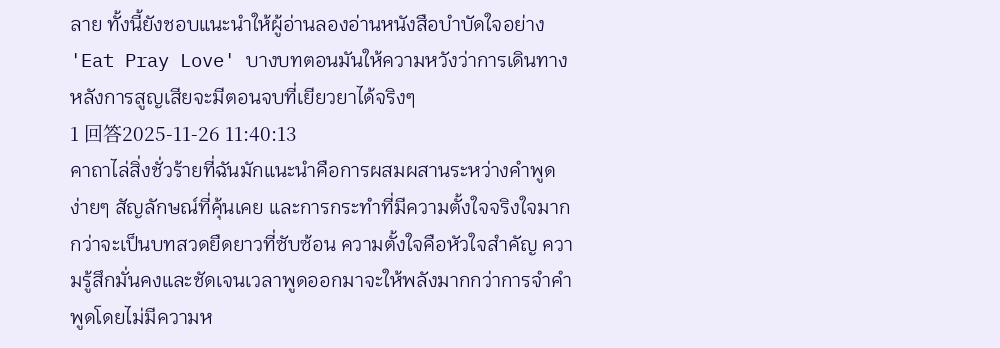ลาย ทั้งนี้ยังชอบแนะนำให้ผู้อ่านลองอ่านหนังสือบำบัดใจอย่าง 'Eat Pray Love' บางบทตอนมันให้ความหวังว่าการเดินทางหลังการสูญเสียจะมีตอนจบที่เยียวยาได้จริงๆ
1 回答2025-11-26 11:40:13
คาถาไล่สิ่งชั่วร้ายที่ฉันมักแนะนำคือการผสมผสานระหว่างคำพูดง่ายๆ สัญลักษณ์ที่คุ้นเคย และการกระทำที่มีความตั้งใจจริงใจมากกว่าจะเป็นบทสวดยืดยาวที่ซับซ้อน ความตั้งใจคือหัวใจสำคัญ ความรู้สึกมั่นคงและชัดเจนเวลาพูดออกมาจะให้พลังมากกว่าการจำคำพูดโดยไม่มีความห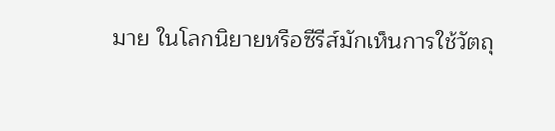มาย ในโลกนิยายหรือซีรีส์มักเห็นการใช้วัตถุ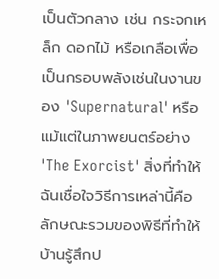เป็นตัวกลาง เช่น กระจกเหล็ก ดอกไม้ หรือเกลือเพื่อเป็นกรอบพลังเช่นในงานของ 'Supernatural' หรือแม้แต่ในภาพยนตร์อย่าง 'The Exorcist' สิ่งที่ทำให้ฉันเชื่อใจวิธีการเหล่านี้คือลักษณะรวมของพิธีที่ทำให้บ้านรู้สึกป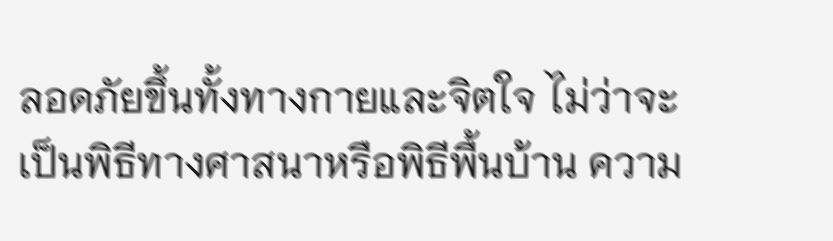ลอดภัยขึ้นทั้งทางกายและจิตใจ ไม่ว่าจะเป็นพิธีทางศาสนาหรือพิธีพื้นบ้าน ความ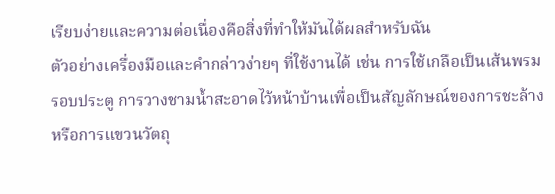เรียบง่ายและความต่อเนื่องคือสิ่งที่ทำให้มันได้ผลสำหรับฉัน
ตัวอย่างเครื่องมือและคำกล่าวง่ายๆ ที่ใช้งานได้ เช่น การใช้เกลือเป็นเส้นพรมรอบประตู การวางชามน้ำสะอาดไว้หน้าบ้านเพื่อเป็นสัญลักษณ์ของการชะล้าง หรือการแขวนวัตถุ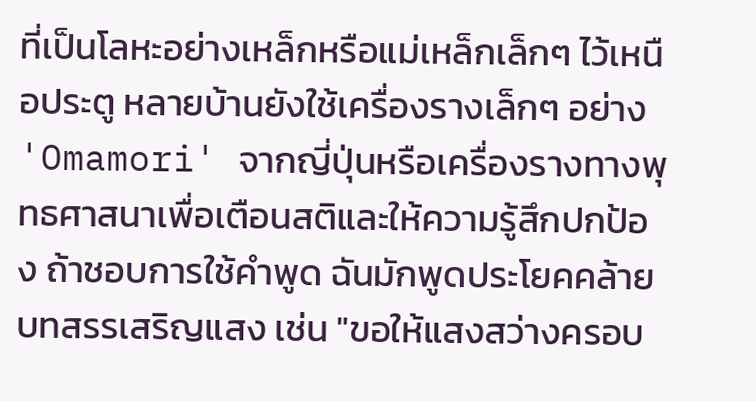ที่เป็นโลหะอย่างเหล็กหรือแม่เหล็กเล็กๆ ไว้เหนือประตู หลายบ้านยังใช้เครื่องรางเล็กๆ อย่าง 'Omamori' จากญี่ปุ่นหรือเครื่องรางทางพุทธศาสนาเพื่อเตือนสติและให้ความรู้สึกปกป้อง ถ้าชอบการใช้คำพูด ฉันมักพูดประโยคคล้ายบทสรรเสริญแสง เช่น "ขอให้แสงสว่างครอบ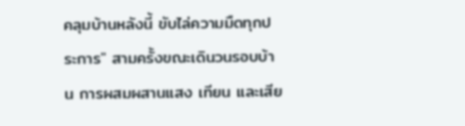คลุมบ้านหลังนี้ ขับไล่ความมืดทุกประการ" สามครั้งขณะเดินวนรอบบ้าน การผสมผสานแสง เทียน และเสีย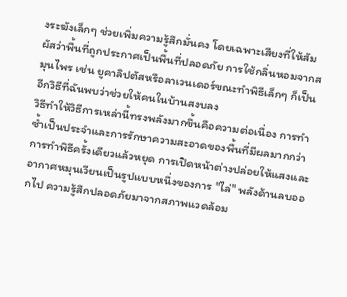งระฆังเล็กๆ ช่วยเพิ่มความรู้สึกมั่นคง โดยเฉพาะเสียงที่ให้สัมผัสว่าพื้นที่ถูกประกาศเป็นพื้นที่ปลอดภัย การใช้กลิ่นหอมจากสมุนไพร เช่น ยูคาลิปตัสหรือลาเวนเดอร์ขณะทำพิธีเล็กๆ ก็เป็นอีกวิธีที่ฉันพบว่าช่วยให้คนในบ้านสงบลง
วิธีทำให้วิธีการเหล่านี้ทรงพลังมากขึ้นคือความต่อเนื่อง การทำซ้ำเป็นประจำและการรักษาความสะอาดของพื้นที่มีผลมากกว่าการทำพิธีครั้งเดียวแล้วหยุด การเปิดหน้าต่างปล่อยให้แสงและอากาศหมุนเวียนเป็นรูปแบบหนึ่งของการ "ไล่" พลังด้านลบออกไป ความรู้สึกปลอดภัยมาจากสภาพแวดล้อม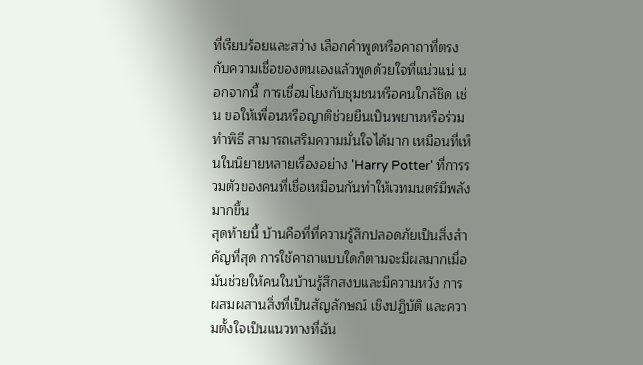ที่เรียบร้อยและสว่าง เลือกคำพูดหรือคาถาที่ตรงกับความเชื่อของตนเองแล้วพูดด้วยใจที่แน่วแน่ นอกจากนี้ การเชื่อมโยงกับชุมชนหรือคนใกล้ชิด เช่น ขอให้เพื่อนหรือญาติช่วยยืนเป็นพยานหรือร่วมทำพิธี สามารถเสริมความมั่นใจได้มาก เหมือนที่เห็นในนิยายหลายเรื่องอย่าง 'Harry Potter' ที่การรวมตัวของคนที่เชื่อเหมือนกันทำให้เวทมนตร์มีพลังมากขึ้น
สุดท้ายนี้ บ้านคือที่ที่ความรู้สึกปลอดภัยเป็นสิ่งสำคัญที่สุด การใช้คาถาแบบใดก็ตามจะมีผลมากเมื่อมันช่วยให้คนในบ้านรู้สึกสงบและมีความหวัง การผสมผสานสิ่งที่เป็นสัญลักษณ์ เชิงปฏิบัติ และความตั้งใจเป็นแนวทางที่ฉัน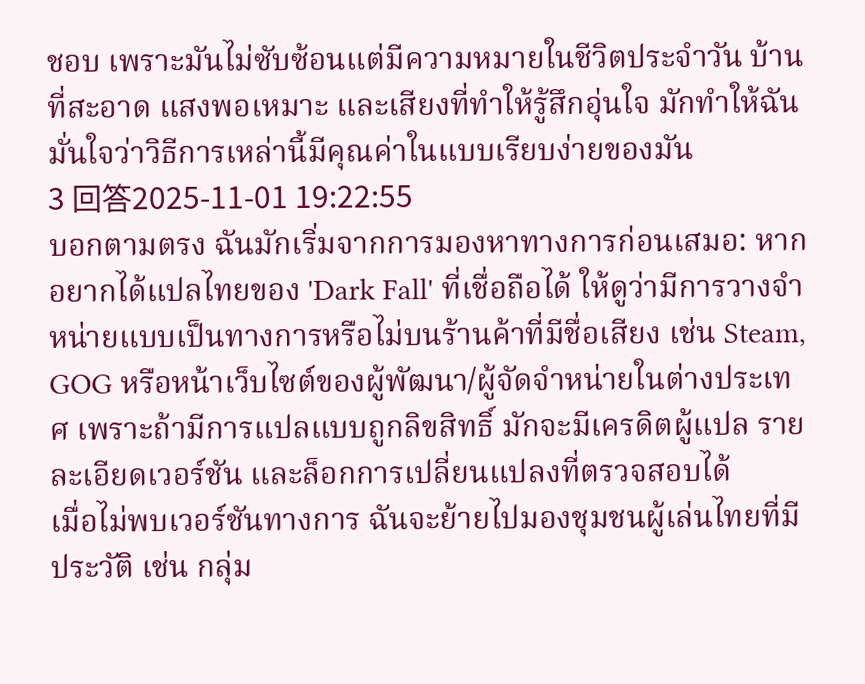ชอบ เพราะมันไม่ซับซ้อนแต่มีความหมายในชีวิตประจำวัน บ้านที่สะอาด แสงพอเหมาะ และเสียงที่ทำให้รู้สึกอุ่นใจ มักทำให้ฉันมั่นใจว่าวิธีการเหล่านี้มีคุณค่าในแบบเรียบง่ายของมัน
3 回答2025-11-01 19:22:55
บอกตามตรง ฉันมักเริ่มจากการมองหาทางการก่อนเสมอ: หากอยากได้แปลไทยของ 'Dark Fall' ที่เชื่อถือได้ ให้ดูว่ามีการวางจำหน่ายแบบเป็นทางการหรือไม่บนร้านค้าที่มีชื่อเสียง เช่น Steam, GOG หรือหน้าเว็บไซต์ของผู้พัฒนา/ผู้จัดจำหน่ายในต่างประเทศ เพราะถ้ามีการแปลแบบถูกลิขสิทธิ์ มักจะมีเครดิตผู้แปล รายละเอียดเวอร์ชัน และล็อกการเปลี่ยนแปลงที่ตรวจสอบได้
เมื่อไม่พบเวอร์ชันทางการ ฉันจะย้ายไปมองชุมชนผู้เล่นไทยที่มีประวัติ เช่น กลุ่ม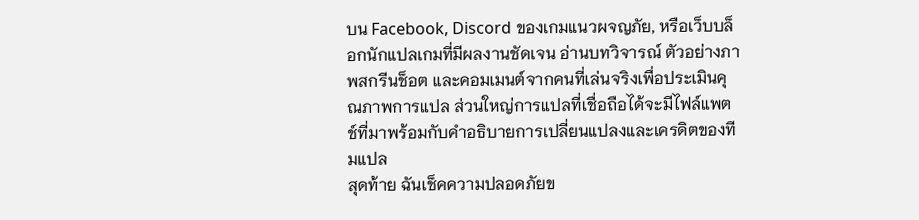บน Facebook, Discord ของเกมแนวผจญภัย, หรือเว็บบล็อกนักแปลเกมที่มีผลงานชัดเจน อ่านบทวิจารณ์ ตัวอย่างภาพสกรีนช็อต และคอมเมนต์จากคนที่เล่นจริงเพื่อประเมินคุณภาพการแปล ส่วนใหญ่การแปลที่เชื่อถือได้จะมีไฟล์แพตช์ที่มาพร้อมกับคำอธิบายการเปลี่ยนแปลงและเครดิตของทีมแปล
สุดท้าย ฉันเช็คความปลอดภัยข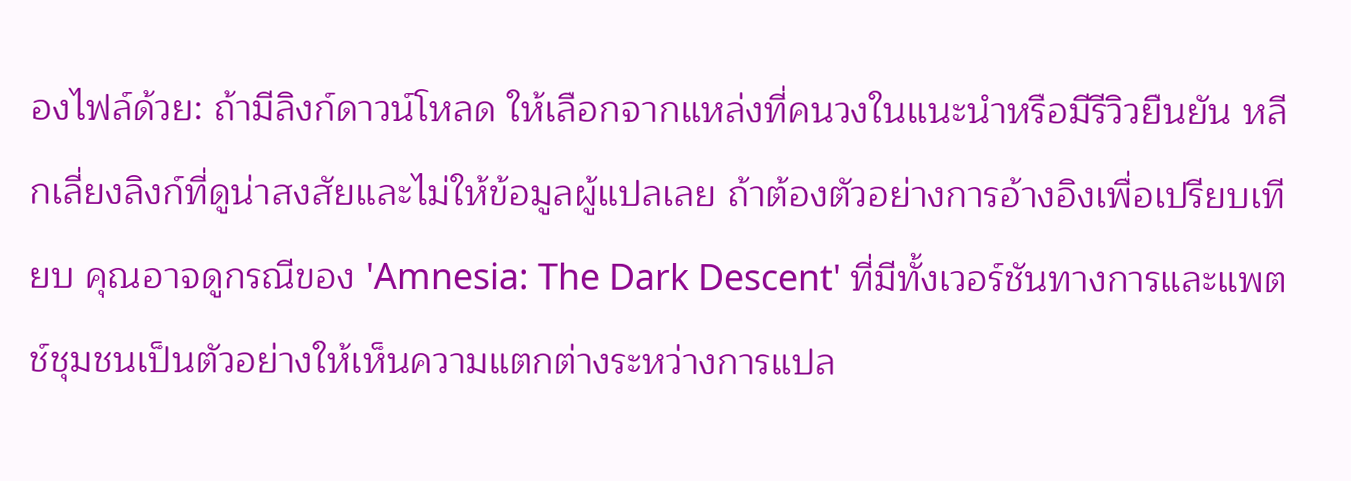องไฟล์ด้วย: ถ้ามีลิงก์ดาวน์โหลด ให้เลือกจากแหล่งที่คนวงในแนะนำหรือมีรีวิวยืนยัน หลีกเลี่ยงลิงก์ที่ดูน่าสงสัยและไม่ให้ข้อมูลผู้แปลเลย ถ้าต้องตัวอย่างการอ้างอิงเพื่อเปรียบเทียบ คุณอาจดูกรณีของ 'Amnesia: The Dark Descent' ที่มีทั้งเวอร์ชันทางการและแพตช์ชุมชนเป็นตัวอย่างให้เห็นความแตกต่างระหว่างการแปล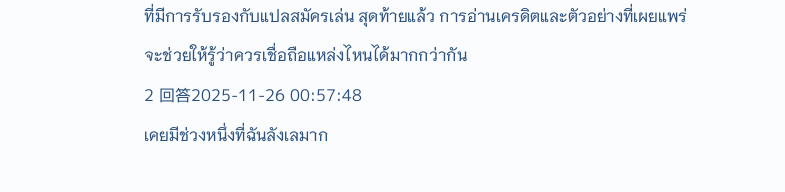ที่มีการรับรองกับแปลสมัครเล่น สุดท้ายแล้ว การอ่านเครดิตและตัวอย่างที่เผยแพร่จะช่วยให้รู้ว่าควรเชื่อถือแหล่งไหนได้มากกว่ากัน
2 回答2025-11-26 00:57:48
เคยมีช่วงหนึ่งที่ฉันลังเลมาก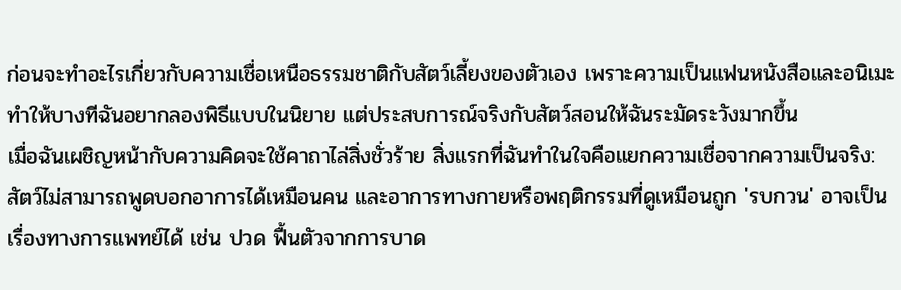ก่อนจะทำอะไรเกี่ยวกับความเชื่อเหนือธรรมชาติกับสัตว์เลี้ยงของตัวเอง เพราะความเป็นแฟนหนังสือและอนิเมะทำให้บางทีฉันอยากลองพิธีแบบในนิยาย แต่ประสบการณ์จริงกับสัตว์สอนให้ฉันระมัดระวังมากขึ้น
เมื่อฉันเผชิญหน้ากับความคิดจะใช้คาถาไล่สิ่งชั่วร้าย สิ่งแรกที่ฉันทำในใจคือแยกความเชื่อจากความเป็นจริง: สัตว์ไม่สามารถพูดบอกอาการได้เหมือนคน และอาการทางกายหรือพฤติกรรมที่ดูเหมือนถูก 'รบกวน' อาจเป็นเรื่องทางการแพทย์ได้ เช่น ปวด ฟื้นตัวจากการบาด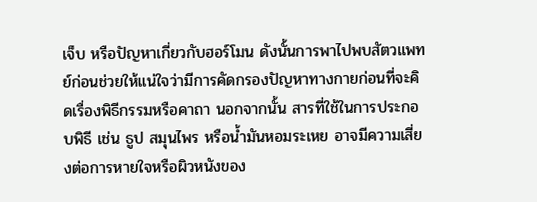เจ็บ หรือปัญหาเกี่ยวกับฮอร์โมน ดังนั้นการพาไปพบสัตวแพทย์ก่อนช่วยให้แน่ใจว่ามีการคัดกรองปัญหาทางกายก่อนที่จะคิดเรื่องพิธีกรรมหรือคาถา นอกจากนั้น สารที่ใช้ในการประกอบพิธี เช่น ธูป สมุนไพร หรือน้ำมันหอมระเหย อาจมีความเสี่ยงต่อการหายใจหรือผิวหนังของ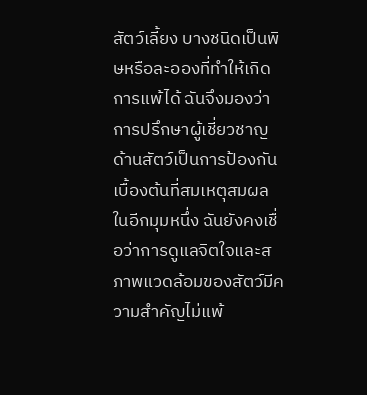สัตว์เลี้ยง บางชนิดเป็นพิษหรือละอองที่ทำให้เกิดการแพ้ได้ ฉันจึงมองว่าการปรึกษาผู้เชี่ยวชาญด้านสัตว์เป็นการป้องกันเบื้องต้นที่สมเหตุสมผล
ในอีกมุมหนึ่ง ฉันยังคงเชื่อว่าการดูแลจิตใจและสภาพแวดล้อมของสัตว์มีความสำคัญไม่แพ้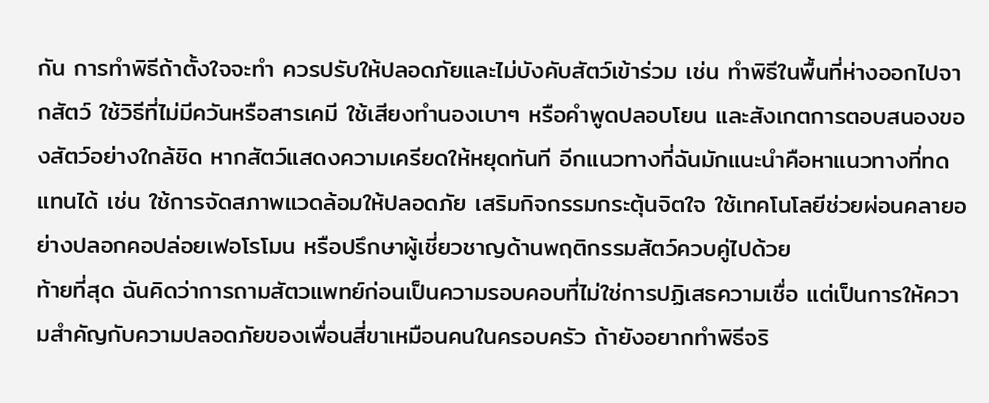กัน การทำพิธีถ้าตั้งใจจะทำ ควรปรับให้ปลอดภัยและไม่บังคับสัตว์เข้าร่วม เช่น ทำพิธีในพื้นที่ห่างออกไปจากสัตว์ ใช้วิธีที่ไม่มีควันหรือสารเคมี ใช้เสียงทำนองเบาๆ หรือคำพูดปลอบโยน และสังเกตการตอบสนองของสัตว์อย่างใกล้ชิด หากสัตว์แสดงความเครียดให้หยุดทันที อีกแนวทางที่ฉันมักแนะนำคือหาแนวทางที่ทดแทนได้ เช่น ใช้การจัดสภาพแวดล้อมให้ปลอดภัย เสริมกิจกรรมกระตุ้นจิตใจ ใช้เทคโนโลยีช่วยผ่อนคลายอย่างปลอกคอปล่อยเฟอโรโมน หรือปรึกษาผู้เชี่ยวชาญด้านพฤติกรรมสัตว์ควบคู่ไปด้วย
ท้ายที่สุด ฉันคิดว่าการถามสัตวแพทย์ก่อนเป็นความรอบคอบที่ไม่ใช่การปฏิเสธความเชื่อ แต่เป็นการให้ความสำคัญกับความปลอดภัยของเพื่อนสี่ขาเหมือนคนในครอบครัว ถ้ายังอยากทำพิธีจริ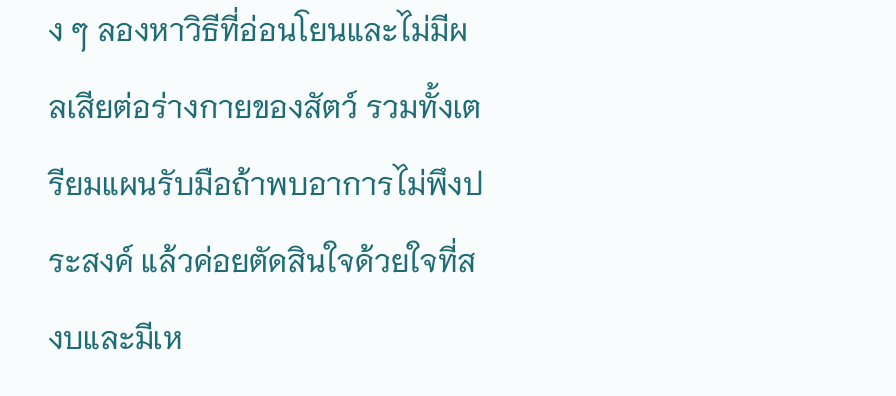ง ๆ ลองหาวิธีที่อ่อนโยนและไม่มีผลเสียต่อร่างกายของสัตว์ รวมทั้งเตรียมแผนรับมือถ้าพบอาการไม่พึงประสงค์ แล้วค่อยตัดสินใจด้วยใจที่สงบและมีเห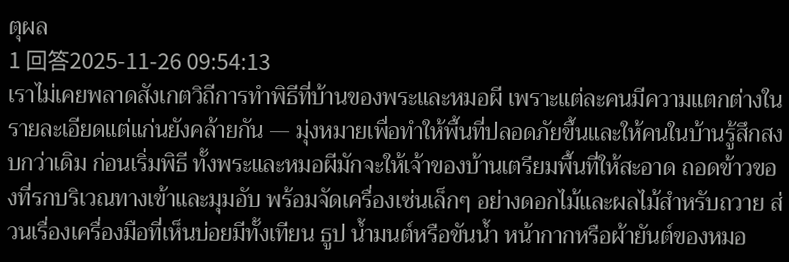ตุผล
1 回答2025-11-26 09:54:13
เราไม่เคยพลาดสังเกตวิถีการทำพิธีที่บ้านของพระและหมอผี เพราะแต่ละคนมีความแตกต่างในรายละเอียดแต่แก่นยังคล้ายกัน — มุ่งหมายเพื่อทำให้พื้นที่ปลอดภัยขึ้นและให้คนในบ้านรู้สึกสงบกว่าเดิม ก่อนเริ่มพิธี ทั้งพระและหมอผีมักจะให้เจ้าของบ้านเตรียมพื้นที่ให้สะอาด ถอดข้าวของที่รกบริเวณทางเข้าและมุมอับ พร้อมจัดเครื่องเซ่นเล็กๆ อย่างดอกไม้และผลไม้สำหรับถวาย ส่วนเรื่องเครื่องมือที่เห็นบ่อยมีทั้งเทียน ธูป น้ำมนต์หรือขันน้ำ หน้ากากหรือผ้ายันต์ของหมอ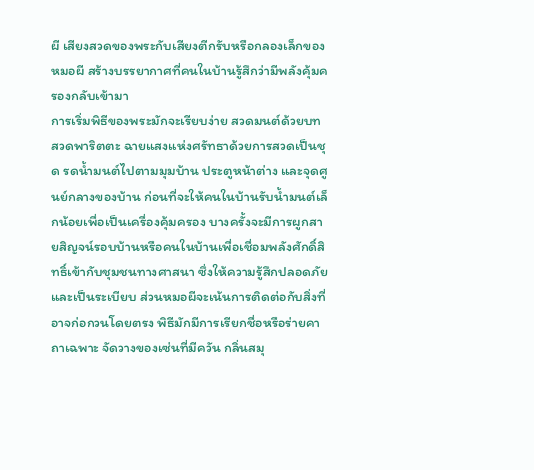ผี เสียงสวดของพระกับเสียงตีกรับหรือกลองเล็กของหมอผี สร้างบรรยากาศที่คนในบ้านรู้สึกว่ามีพลังคุ้มครองกลับเข้ามา
การเริ่มพิธีของพระมักจะเรียบง่าย สวดมนต์ด้วยบทสวดพาริตตะ ฉายแสงแห่งศรัทธาด้วยการสวดเป็นชุด รดน้ำมนต์ไปตามมุมบ้าน ประตูหน้าต่าง และจุดศูนย์กลางของบ้าน ก่อนที่จะให้คนในบ้านรับน้ำมนต์เล็กน้อยเพื่อเป็นเครื่องคุ้มครอง บางครั้งจะมีการผูกสายสิญจน์รอบบ้านหรือคนในบ้านเพื่อเชื่อมพลังศักดิ์สิทธิ์เข้ากับชุมชนทางศาสนา ซึ่งให้ความรู้สึกปลอดภัยและเป็นระเบียบ ส่วนหมอผีจะเน้นการติดต่อกับสิ่งที่อาจก่อกวนโดยตรง พิธีมักมีการเรียกชื่อหรือร่ายคาถาเฉพาะ จัดวางของเซ่นที่มีควัน กลิ่นสมุ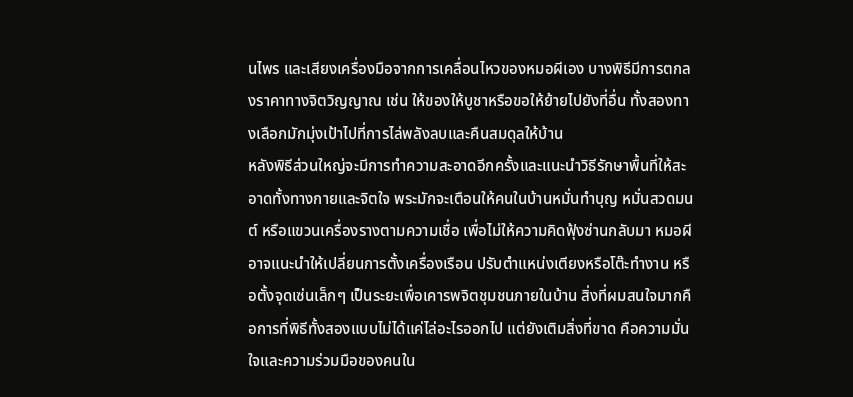นไพร และเสียงเครื่องมือจากการเคลื่อนไหวของหมอผีเอง บางพิธีมีการตกลงราคาทางจิตวิญญาณ เช่น ให้ของให้บูชาหรือขอให้ย้ายไปยังที่อื่น ทั้งสองทางเลือกมักมุ่งเป้าไปที่การไล่พลังลบและคืนสมดุลให้บ้าน
หลังพิธีส่วนใหญ่จะมีการทำความสะอาดอีกครั้งและแนะนำวิธีรักษาพื้นที่ให้สะอาดทั้งทางกายและจิตใจ พระมักจะเตือนให้คนในบ้านหมั่นทำบุญ หมั่นสวดมนต์ หรือแขวนเครื่องรางตามความเชื่อ เพื่อไม่ให้ความคิดฟุ้งซ่านกลับมา หมอผีอาจแนะนำให้เปลี่ยนการตั้งเครื่องเรือน ปรับตำแหน่งเตียงหรือโต๊ะทำงาน หรือตั้งจุดเซ่นเล็กๆ เป็นระยะเพื่อเคารพจิตชุมชนภายในบ้าน สิ่งที่ผมสนใจมากคือการที่พิธีทั้งสองแบบไม่ได้แค่ไล่อะไรออกไป แต่ยังเติมสิ่งที่ขาด คือความมั่นใจและความร่วมมือของคนใน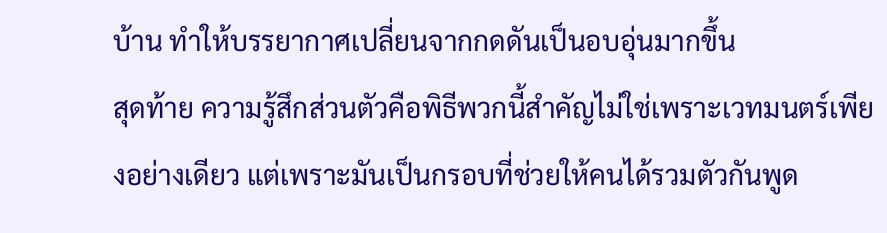บ้าน ทำให้บรรยากาศเปลี่ยนจากกดดันเป็นอบอุ่นมากขึ้น
สุดท้าย ความรู้สึกส่วนตัวคือพิธีพวกนี้สำคัญไม่ใช่เพราะเวทมนตร์เพียงอย่างเดียว แต่เพราะมันเป็นกรอบที่ช่วยให้คนได้รวมตัวกันพูด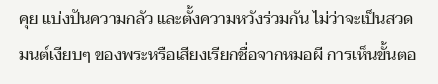คุย แบ่งปันความกลัว และตั้งความหวังร่วมกัน ไม่ว่าจะเป็นสวดมนต์เงียบๆ ของพระหรือเสียงเรียกชื่อจากหมอผี การเห็นขั้นตอ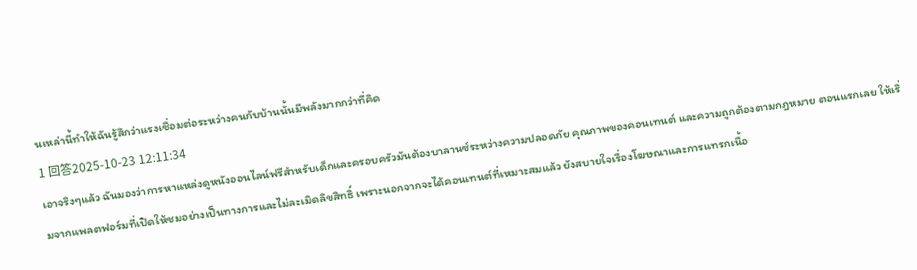นเหล่านี้ทำให้ฉันรู้สึกว่าแรงเชื่อมต่อระหว่างคนกับบ้านนั้นมีพลังมากกว่าที่คิด
1 回答2025-10-23 12:11:34
เอาจริงๆแล้ว ฉันมองว่าการหาแหล่งดูหนังออนไลน์ฟรีสำหรับเด็กและครอบครัวมันต้องบาลานซ์ระหว่างความปลอดภัย คุณภาพของคอนเทนต์ และความถูกต้องตามกฎหมาย ตอนแรกเลย ให้เริ่มจากแพลตฟอร์มที่เปิดให้ชมอย่างเป็นทางการและไม่ละเมิดลิขสิทธิ์ เพราะนอกจากจะได้คอนเทนต์ที่เหมาะสมแล้ว ยังสบายใจเรื่องโฆษณาและการแทรกเนื้อ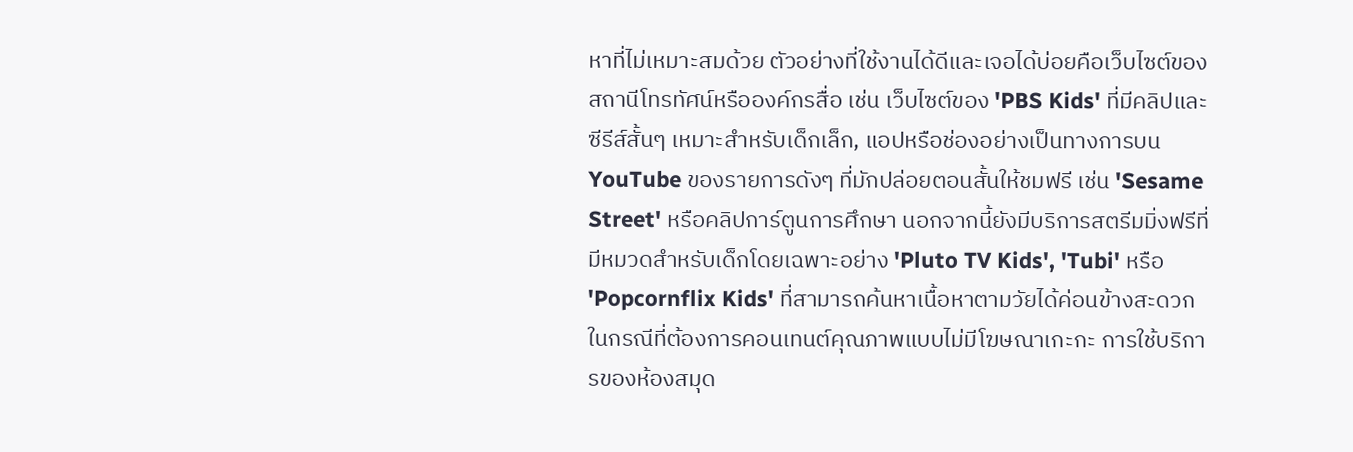หาที่ไม่เหมาะสมด้วย ตัวอย่างที่ใช้งานได้ดีและเจอได้บ่อยคือเว็บไซต์ของสถานีโทรทัศน์หรือองค์กรสื่อ เช่น เว็บไซต์ของ 'PBS Kids' ที่มีคลิปและซีรีส์สั้นๆ เหมาะสำหรับเด็กเล็ก, แอปหรือช่องอย่างเป็นทางการบน YouTube ของรายการดังๆ ที่มักปล่อยตอนสั้นให้ชมฟรี เช่น 'Sesame Street' หรือคลิปการ์ตูนการศึกษา นอกจากนี้ยังมีบริการสตรีมมิ่งฟรีที่มีหมวดสำหรับเด็กโดยเฉพาะอย่าง 'Pluto TV Kids', 'Tubi' หรือ 'Popcornflix Kids' ที่สามารถค้นหาเนื้อหาตามวัยได้ค่อนข้างสะดวก
ในกรณีที่ต้องการคอนเทนต์คุณภาพแบบไม่มีโฆษณาเกะกะ การใช้บริการของห้องสมุด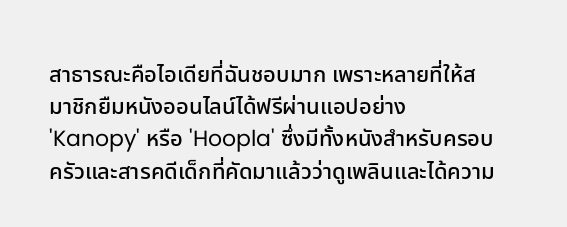สาธารณะคือไอเดียที่ฉันชอบมาก เพราะหลายที่ให้สมาชิกยืมหนังออนไลน์ได้ฟรีผ่านแอปอย่าง 'Kanopy' หรือ 'Hoopla' ซึ่งมีทั้งหนังสำหรับครอบครัวและสารคดีเด็กที่คัดมาแล้วว่าดูเพลินและได้ความ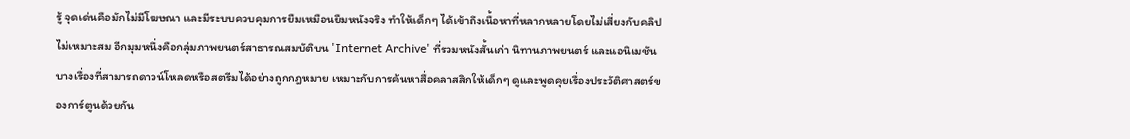รู้ จุดเด่นคือมักไม่มีโฆษณา และมีระบบควบคุมการยืมเหมือนยืมหนังจริง ทำให้เด็กๆ ได้เข้าถึงเนื้อหาที่หลากหลายโดยไม่เสี่ยงกับคลิปไม่เหมาะสม อีกมุมหนึ่งคือกลุ่มภาพยนตร์สาธารณสมบัติบน 'Internet Archive' ที่รวมหนังสั้นเก่า นิทานภาพยนตร์ และแอนิเมชันบางเรื่องที่สามารถดาวน์โหลดหรือสตรีมได้อย่างถูกกฎหมาย เหมาะกับการค้นหาสื่อคลาสสิกให้เด็กๆ ดูและพูดคุยเรื่องประวัติศาสตร์ของการ์ตูนด้วยกัน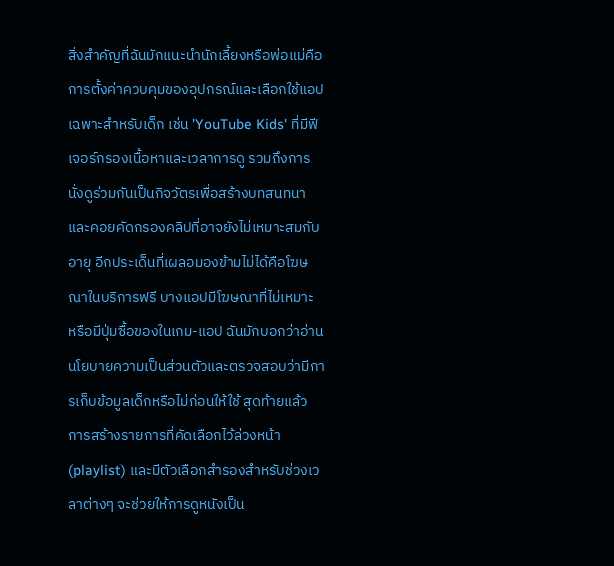สิ่งสำคัญที่ฉันมักแนะนำนักเลี้ยงหรือพ่อแม่คือการตั้งค่าควบคุมของอุปกรณ์และเลือกใช้แอปเฉพาะสำหรับเด็ก เช่น 'YouTube Kids' ที่มีฟีเจอร์กรองเนื้อหาและเวลาการดู รวมถึงการนั่งดูร่วมกันเป็นกิจวัตรเพื่อสร้างบทสนทนาและคอยคัดกรองคลิปที่อาจยังไม่เหมาะสมกับอายุ อีกประเด็นที่เผลอมองข้ามไม่ได้คือโฆษณาในบริการฟรี บางแอปมีโฆษณาที่ไม่เหมาะ หรือมีปุ่มซื้อของในเกม-แอป ฉันมักบอกว่าอ่านนโยบายความเป็นส่วนตัวและตรวจสอบว่ามีการเก็บข้อมูลเด็กหรือไม่ก่อนให้ใช้ สุดท้ายแล้ว การสร้างรายการที่คัดเลือกไว้ล่วงหน้า (playlist) และมีตัวเลือกสำรองสำหรับช่วงเวลาต่างๆ จะช่วยให้การดูหนังเป็น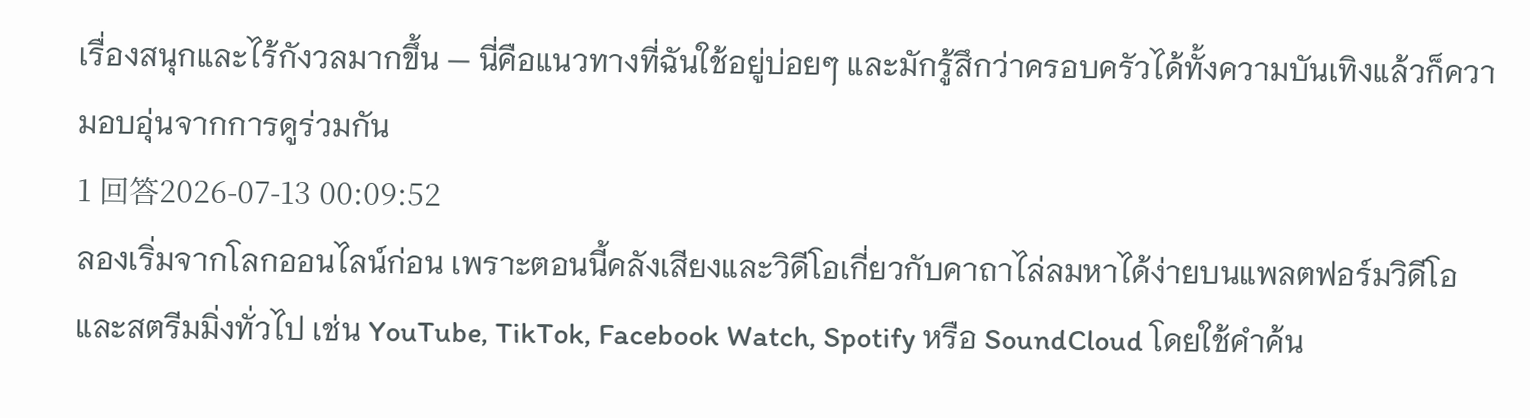เรื่องสนุกและไร้กังวลมากขึ้น — นี่คือแนวทางที่ฉันใช้อยู่บ่อยๆ และมักรู้สึกว่าครอบครัวได้ทั้งความบันเทิงแล้วก็ความอบอุ่นจากการดูร่วมกัน
1 回答2026-07-13 00:09:52
ลองเริ่มจากโลกออนไลน์ก่อน เพราะตอนนี้คลังเสียงและวิดีโอเกี่ยวกับคาถาไล่ลมหาได้ง่ายบนแพลตฟอร์มวิดีโอและสตรีมมิ่งทั่วไป เช่น YouTube, TikTok, Facebook Watch, Spotify หรือ SoundCloud โดยใช้คำค้น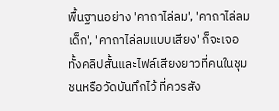พื้นฐานอย่าง 'คาถาไล่ลม', 'คาถาไล่ลมเด็ก', 'คาถาไล่ลมแบบเสียง' ก็จะเจอทั้งคลิปสั้นและไฟล์เสียงยาวที่คนในชุมชนหรือวัดบันทึกไว้ ที่ควรสัง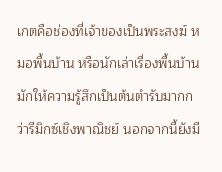เกตคือช่องที่เจ้าของเป็นพระสงฆ์ หมอพื้นบ้าน หรือนักเล่าเรื่องพื้นบ้านมักให้ความรู้สึกเป็นต้นตำรับมากกว่ารีมิกซ์เชิงพาณิชย์ นอกจากนี้ยังมี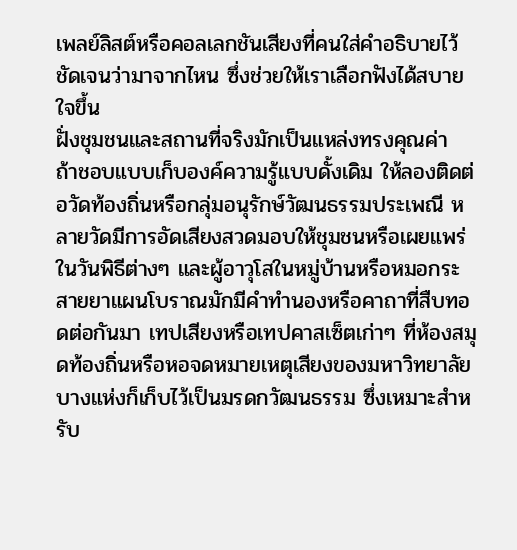เพลย์ลิสต์หรือคอลเลกชันเสียงที่คนใส่คำอธิบายไว้ชัดเจนว่ามาจากไหน ซึ่งช่วยให้เราเลือกฟังได้สบายใจขึ้น
ฝั่งชุมชนและสถานที่จริงมักเป็นแหล่งทรงคุณค่า ถ้าชอบแบบเก็บองค์ความรู้แบบดั้งเดิม ให้ลองติดต่อวัดท้องถิ่นหรือกลุ่มอนุรักษ์วัฒนธรรมประเพณี หลายวัดมีการอัดเสียงสวดมอบให้ชุมชนหรือเผยแพร่ในวันพิธีต่างๆ และผู้อาวุโสในหมู่บ้านหรือหมอกระสายยาแผนโบราณมักมีคำทำนองหรือคาถาที่สืบทอดต่อกันมา เทปเสียงหรือเทปคาสเซ็ตเก่าๆ ที่ห้องสมุดท้องถิ่นหรือหอจดหมายเหตุเสียงของมหาวิทยาลัยบางแห่งก็เก็บไว้เป็นมรดกวัฒนธรรม ซึ่งเหมาะสำหรับ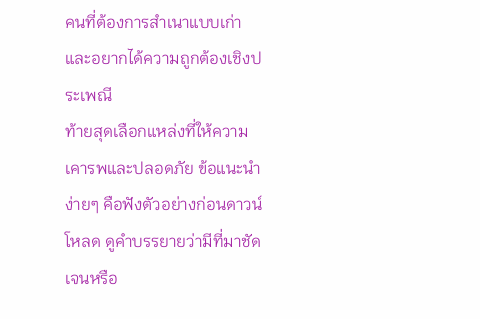คนที่ต้องการสำเนาแบบเก่าและอยากได้ความถูกต้องเชิงประเพณี
ท้ายสุดเลือกแหล่งที่ให้ความเคารพและปลอดภัย ข้อแนะนำง่ายๆ คือฟังตัวอย่างก่อนดาวน์โหลด ดูคำบรรยายว่ามีที่มาชัดเจนหรือ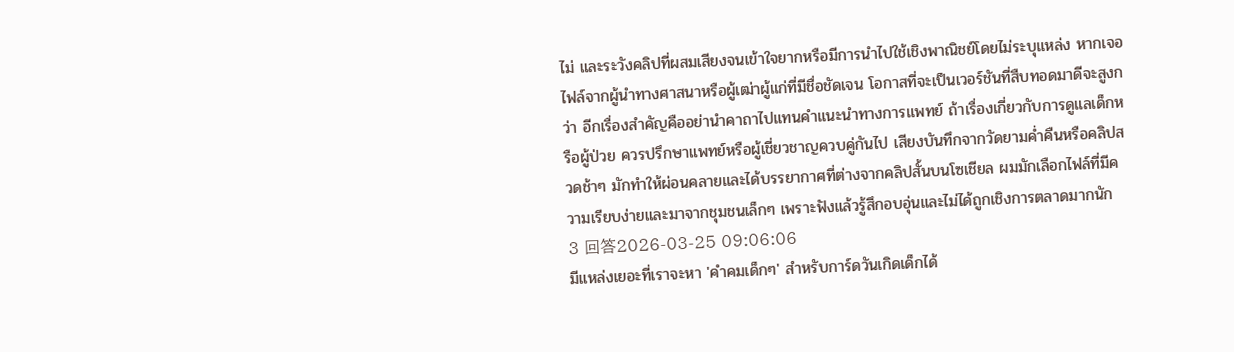ไม่ และระวังคลิปที่ผสมเสียงจนเข้าใจยากหรือมีการนำไปใช้เชิงพาณิชย์โดยไม่ระบุแหล่ง หากเจอไฟล์จากผู้นำทางศาสนาหรือผู้เฒ่าผู้แก่ที่มีชื่อชัดเจน โอกาสที่จะเป็นเวอร์ชันที่สืบทอดมาดีจะสูงกว่า อีกเรื่องสำคัญคืออย่านำคาถาไปแทนคำแนะนำทางการแพทย์ ถ้าเรื่องเกี่ยวกับการดูแลเด็กหรือผู้ป่วย ควรปรึกษาแพทย์หรือผู้เชี่ยวชาญควบคู่กันไป เสียงบันทึกจากวัดยามค่ำคืนหรือคลิปสวดช้าๆ มักทำให้ผ่อนคลายและได้บรรยากาศที่ต่างจากคลิปสั้นบนโซเชียล ผมมักเลือกไฟล์ที่มีความเรียบง่ายและมาจากชุมชนเล็กๆ เพราะฟังแล้วรู้สึกอบอุ่นและไม่ได้ถูกเชิงการตลาดมากนัก
3 回答2026-03-25 09:06:06
มีแหล่งเยอะที่เราจะหา 'คําคมเด็กๆ' สำหรับการ์ดวันเกิดเด็กได้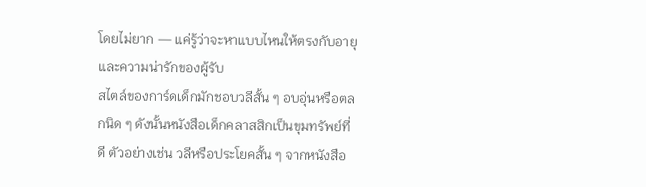โดยไม่ยาก — แค่รู้ว่าจะหาแบบไหนให้ตรงกับอายุและความน่ารักของผู้รับ
สไตล์ของการ์ดเด็กมักชอบวลีสั้น ๆ อบอุ่นหรือตลกนิด ๆ ดังนั้นหนังสือเด็กคลาสสิกเป็นขุมทรัพย์ที่ดี ตัวอย่างเช่น วลีหรือประโยคสั้น ๆ จากหนังสือ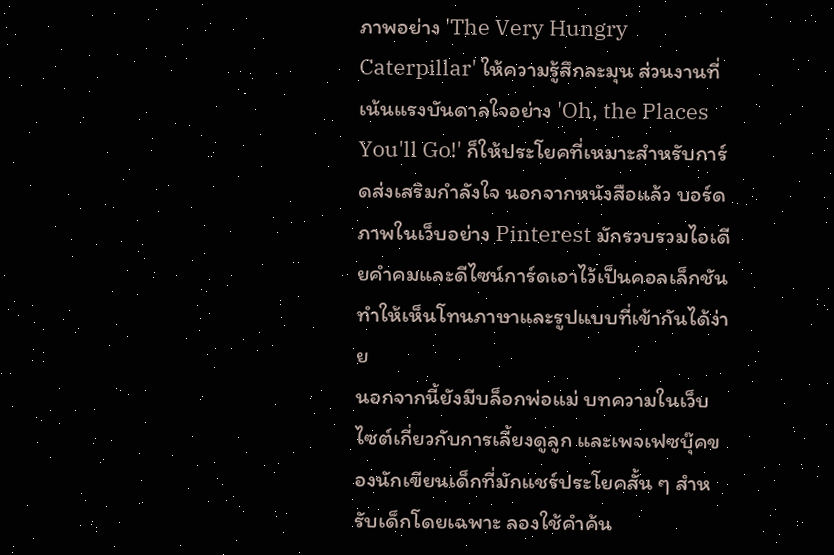ภาพอย่าง 'The Very Hungry Caterpillar' ให้ความรู้สึกละมุน ส่วนงานที่เน้นแรงบันดาลใจอย่าง 'Oh, the Places You'll Go!' ก็ให้ประโยคที่เหมาะสำหรับการ์ดส่งเสริมกำลังใจ นอกจากหนังสือแล้ว บอร์ดภาพในเว็บอย่าง Pinterest มักรวบรวมไอเดียคำคมและดีไซน์การ์ดเอาไว้เป็นคอลเล็กชัน ทำให้เห็นโทนภาษาและรูปแบบที่เข้ากันได้ง่าย
นอกจากนี้ยังมีบล็อกพ่อแม่ บทความในเว็บไซต์เกี่ยวกับการเลี้ยงดูลูก และเพจเฟซบุ๊คของนักเขียนเด็กที่มักแชร์ประโยคสั้น ๆ สำหรับเด็กโดยเฉพาะ ลองใช้คำค้น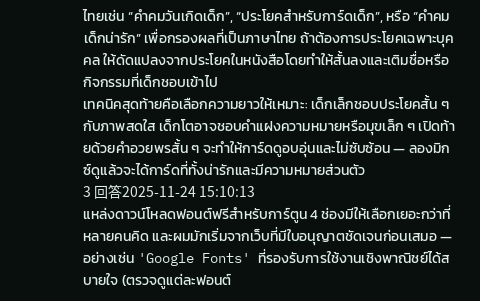ไทยเช่น “คําคมวันเกิดเด็ก”, “ประโยคสำหรับการ์ดเด็ก”, หรือ “คำคมเด็กน่ารัก” เพื่อกรองผลที่เป็นภาษาไทย ถ้าต้องการประโยคเฉพาะบุคคล ให้ดัดแปลงจากประโยคในหนังสือโดยทำให้สั้นลงและเติมชื่อหรือกิจกรรมที่เด็กชอบเข้าไป
เทคนิคสุดท้ายคือเลือกความยาวให้เหมาะ: เด็กเล็กชอบประโยคสั้น ๆ กับภาพสดใส เด็กโตอาจชอบคำแฝงความหมายหรือมุขเล็ก ๆ เปิดท้ายด้วยคำอวยพรสั้น ๆ จะทำให้การ์ดดูอบอุ่นและไม่ซับซ้อน — ลองมิกซ์ดูแล้วจะได้การ์ดที่ทั้งน่ารักและมีความหมายส่วนตัว
3 回答2025-11-24 15:10:13
แหล่งดาวน์โหลดฟอนต์ฟรีสำหรับการ์ตูน 4 ช่องมีให้เลือกเยอะกว่าที่หลายคนคิด และผมมักเริ่มจากเว็บที่มีใบอนุญาตชัดเจนก่อนเสมอ — อย่างเช่น 'Google Fonts' ที่รองรับการใช้งานเชิงพาณิชย์ได้สบายใจ (ตรวจดูแต่ละฟอนต์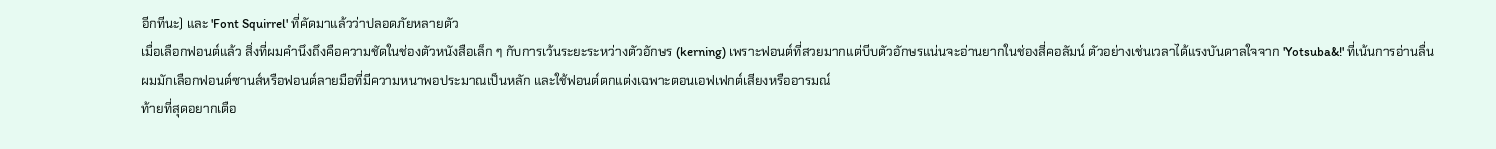อีกทีนะ) และ 'Font Squirrel' ที่คัดมาแล้วว่าปลอดภัยหลายตัว
เมื่อเลือกฟอนต์แล้ว สิ่งที่ผมคำนึงถึงคือความชัดในช่องตัวหนังสือเล็ก ๆ กับการเว้นระยะระหว่างตัวอักษร (kerning) เพราะฟอนต์ที่สวยมากแต่บีบตัวอักษรแน่นจะอ่านยากในช่องสี่คอลัมน์ ตัวอย่างเช่นเวลาได้แรงบันดาลใจจาก 'Yotsuba&!' ที่เน้นการอ่านลื่น ผมมักเลือกฟอนต์ซานส์หรือฟอนต์ลายมือที่มีความหนาพอประมาณเป็นหลัก และใช้ฟอนต์ตกแต่งเฉพาะตอนเอฟเฟกต์เสียงหรืออารมณ์
ท้ายที่สุดอยากเตือ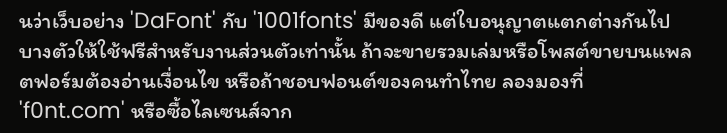นว่าเว็บอย่าง 'DaFont' กับ '1001fonts' มีของดี แต่ใบอนุญาตแตกต่างกันไป บางตัวให้ใช้ฟรีสำหรับงานส่วนตัวเท่านั้น ถ้าจะขายรวมเล่มหรือโพสต์ขายบนแพลตฟอร์มต้องอ่านเงื่อนไข หรือถ้าชอบฟอนต์ของคนทำไทย ลองมองที่ 'f0nt.com' หรือซื้อไลเซนส์จาก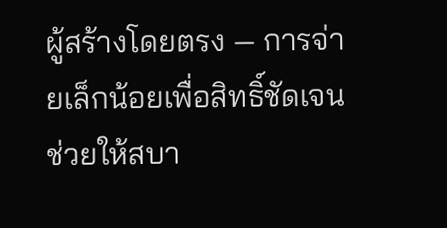ผู้สร้างโดยตรง — การจ่ายเล็กน้อยเพื่อสิทธิ์ชัดเจนช่วยให้สบา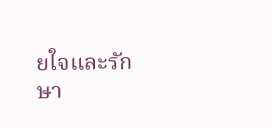ยใจและรักษา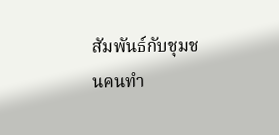สัมพันธ์กับชุมชนคนทำ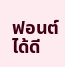ฟอนต์ได้ดี